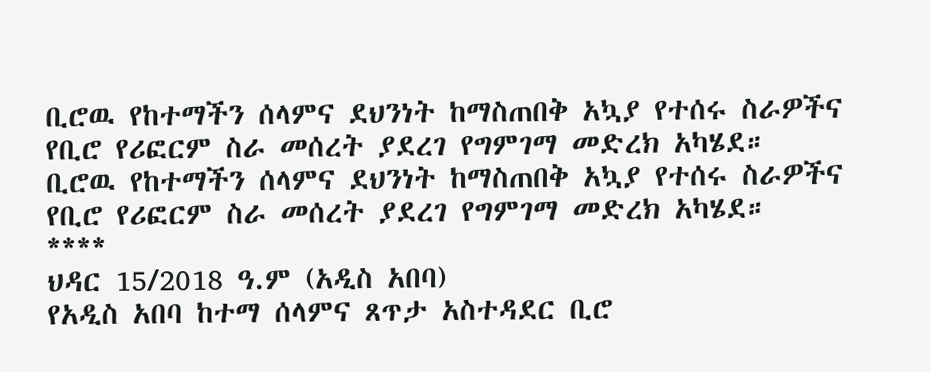ቢሮዉ የከተማችን ሰላምና ደህንነት ከማስጠበቅ አኳያ የተሰሩ ስራዎችና የቢሮ የሪፎርም ስራ መሰረት ያደረገ የግምገማ መድረክ አካሄደ።
ቢሮዉ የከተማችን ሰላምና ደህንነት ከማስጠበቅ አኳያ የተሰሩ ስራዎችና የቢሮ የሪፎርም ስራ መሰረት ያደረገ የግምገማ መድረክ አካሄደ።
****
ህዳር 15/2018 ዓ.ም (አዲስ አበባ)
የአዲስ አበባ ከተማ ሰላምና ጸጥታ አስተዳደር ቢሮ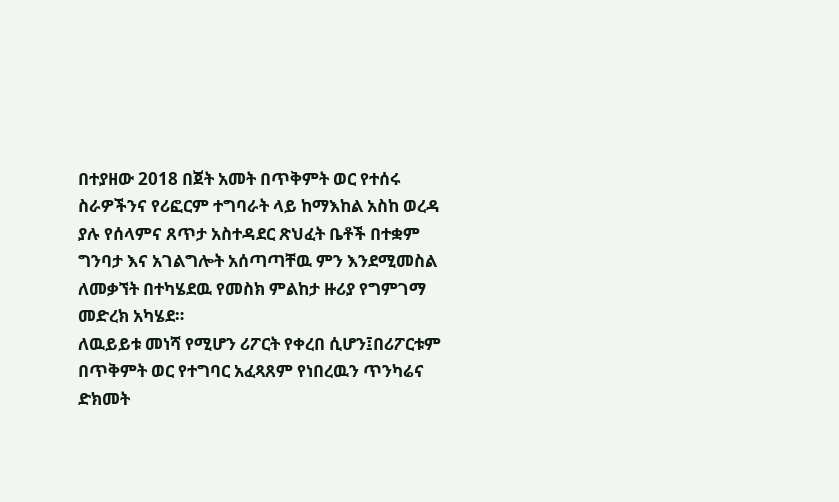በተያዘው 2018 በጀት አመት በጥቅምት ወር የተሰሩ ስራዎችንና የሪፎርም ተግባራት ላይ ከማእከል አስከ ወረዳ ያሉ የሰላምና ጸጥታ አስተዳደር ጽህፈት ቤቶች በተቋም ግንባታ እና አገልግሎት አሰጣጣቸዉ ምን እንደሚመስል ለመቃኘት በተካሄደዉ የመስክ ምልከታ ዙሪያ የግምገማ መድረክ አካሄደ።
ለዉይይቱ መነሻ የሚሆን ሪፖርት የቀረበ ሲሆን፤በሪፖርቱም በጥቅምት ወር የተግባር አፈጻጸም የነበረዉን ጥንካሬና ድክመት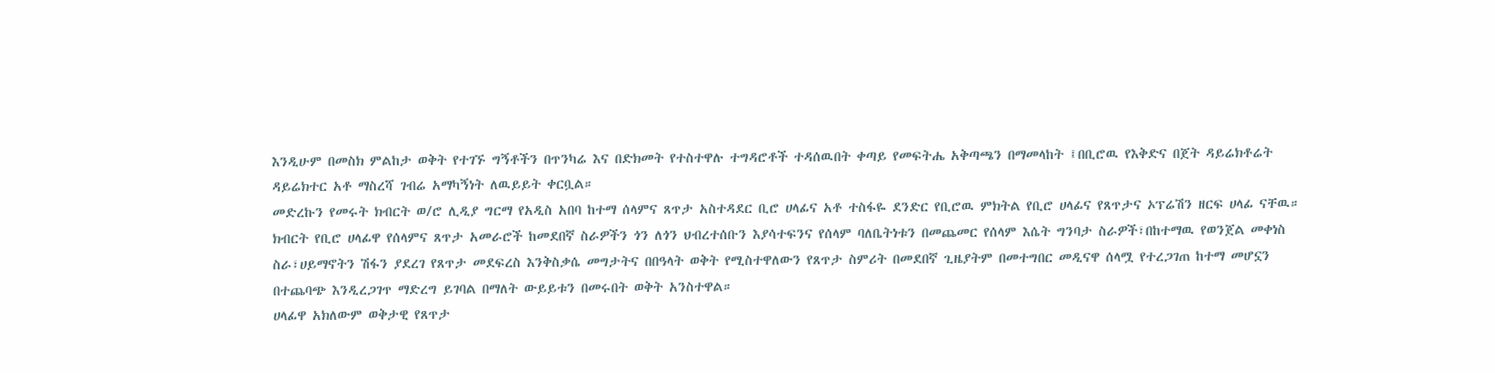እንዲሁም በመስክ ምልከታ ወቅት የተገኙ ግኝቶችን በጥንካሬ እና በድክመት የተስተዋሉ ተግዳሮቶች ተዳሰዉበት ቀጣይ የመፍትሔ አቅጣጫን በማመላከት ፤በቢሮዉ የእቅድና በጀት ዳይሬክቶሬት ዳይሬክተር አቶ ማስረሻ ገብሬ አማካኝነት ለዉይይት ቀርቧል።
መድረኩን የመሩት ክብርት ወ/ሮ ሊዲያ ግርማ የአዲስ አበባ ከተማ ሰላምና ጸጥታ አስተዳደር ቢሮ ሀላፊና አቶ ተስፋዬ ደንድር የቢሮዉ ምክትል የቢሮ ሀላፊና የጸጥታና ኦፕሬሽን ዘርፍ ሀላፊ ናቸዉ።
ክብርት የቢሮ ሀላፊዋ የሰላምና ጸጥታ አመራሮች ከመደበኛ ስራዎችን ጎን ለጎን ህብረተሰቡን እያሳተፍንና የሰላም ባለቤትነቱን በመጨመር የሰላም እሴት ግንባታ ስራዎች፣በከተማዉ የወንጀል መቀነስ ስራ፣ሀይማኖትን ሽፋን ያደረገ የጸጥታ መደፍረስ እንቅስቃሴ መግታትና በበዓላት ወቅት የሚስተዋለውን የጸጥታ ስምሪት በመደበኛ ጊዜያትም በመተግበር መዲናዋ ሰላሟ የተረጋገጠ ከተማ መሆኗን በተጨባጭ እንዲረጋገጥ ማድረግ ይገባል በማለት ውይይቱን በመሩበት ወቅት አንስተዋል።
ሀላፊዋ አክለውም ወቅታዊ የጸጥታ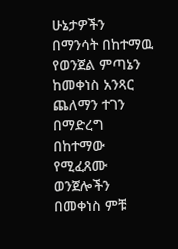ሁኔታዎችን በማንሳት በከተማዉ የወንጀል ምጣኔን ከመቀነስ አንጻር ጨለማን ተገን በማድረግ በከተማው የሚፈጸሙ ወንጀሎችን በመቀነስ ምቹ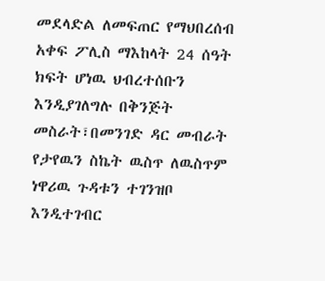መደላድል ለመፍጠር የማህበረሰብ አቀፍ ፖሊስ ማእከላት 24 ሰዓት ክፍት ሆነዉ ህብረተሰቡን እንዲያገለግሉ በቅንጅት መስራት፣በመንገድ ዳር መብራት የታየዉን ስኬት ዉስጥ ለዉስጥም ነዋሪዉ ጉዳቱን ተገንዝቦ እንዲተገብር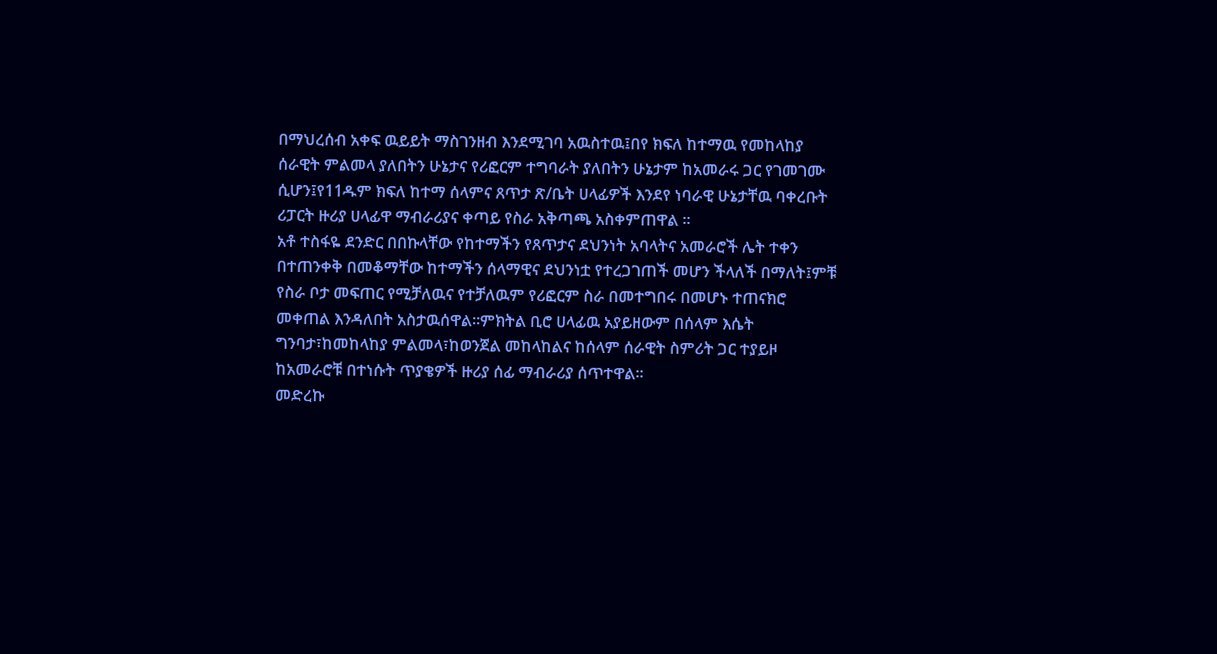በማህረሰብ አቀፍ ዉይይት ማስገንዘብ እንደሚገባ አዉስተዉ፤በየ ክፍለ ከተማዉ የመከላከያ ሰራዊት ምልመላ ያለበትን ሁኔታና የሪፎርም ተግባራት ያለበትን ሁኔታም ከአመራሩ ጋር የገመገሙ ሲሆን፤የ11ዱም ክፍለ ከተማ ሰላምና ጸጥታ ጽ/ቤት ሀላፊዎች እንደየ ነባራዊ ሁኔታቸዉ ባቀረቡት ሪፓርት ዙሪያ ሀላፊዋ ማብራሪያና ቀጣይ የስራ አቅጣጫ አስቀምጠዋል ።
አቶ ተስፋዬ ደንድር በበኩላቸው የከተማችን የጸጥታና ደህንነት አባላትና አመራሮች ሌት ተቀን በተጠንቀቅ በመቆማቸው ከተማችን ሰላማዊና ደህንነቷ የተረጋገጠች መሆን ችላለች በማለት፤ምቹ የስራ ቦታ መፍጠር የሚቻለዉና የተቻለዉም የሪፎርም ስራ በመተግበሩ በመሆኑ ተጠናክሮ መቀጠል እንዳለበት አስታዉሰዋል።ምክትል ቢሮ ሀላፊዉ አያይዘውም በሰላም እሴት ግንባታ፣ከመከላከያ ምልመላ፣ከወንጀል መከላከልና ከሰላም ሰራዊት ስምሪት ጋር ተያይዞ ከአመራሮቹ በተነሱት ጥያቄዎች ዙሪያ ሰፊ ማብራሪያ ሰጥተዋል።
መድረኩ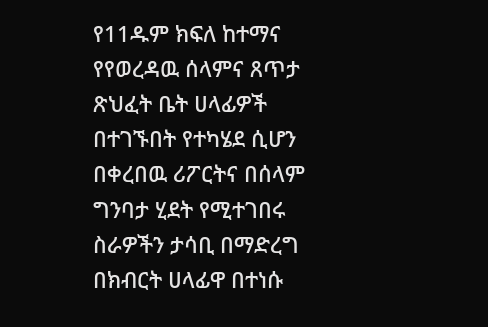የ11ዱም ክፍለ ከተማና የየወረዳዉ ሰላምና ጸጥታ ጽህፈት ቤት ሀላፊዎች በተገኙበት የተካሄደ ሲሆን በቀረበዉ ሪፖርትና በሰላም ግንባታ ሂደት የሚተገበሩ ስራዎችን ታሳቢ በማድረግ በክብርት ሀላፊዋ በተነሱ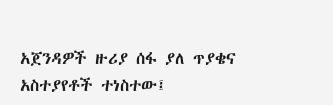አጀንዳዎች ዙሪያ ሰፋ ያለ ጥያቄና አስተያየቶች ተነስተው፤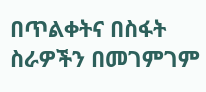በጥልቀትና በስፋት ስራዎችን በመገምገም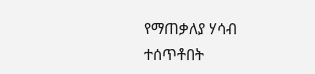የማጠቃለያ ሃሳብ ተሰጥቶበት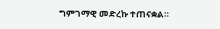ግምገማዊ መድረኩ ተጠናቋል።